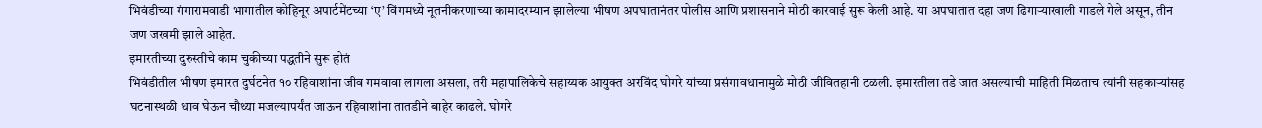भिवंडीच्या गंगारामवाडी भागातील कोहिनूर अपार्टमेंटच्या ‘ए’ विंगमध्ये नूतनीकरणाच्या कामादरम्यान झालेल्या भीषण अपघातानंतर पोलीस आणि प्रशासनाने मोठी कारवाई सुरू केली आहे. या अपघातात दहा जण ढिगाऱ्याखाली गाडले गेले असून, तीन जण जखमी झाले आहेत.
इमारतीच्या दुरुस्तीचे काम चुकीच्या पद्धतीने सुरू होतं
भिवंडीतील भीषण इमारत दुर्घटनेत १० रहिवाशांना जीव गमवावा लागला असला, तरी महापालिकेचे सहाय्यक आयुक्त अरविंद घोगरे यांच्या प्रसंगावधानामुळे मोठी जीवितहानी टळली. इमारतीला तडे जात असल्याची माहिती मिळताच त्यांनी सहकाऱ्यांसह घटनास्थळी धाव घेऊन चौथ्या मजल्यापर्यंत जाऊन रहिवाशांना तातडीने बाहेर काढले. घोगरे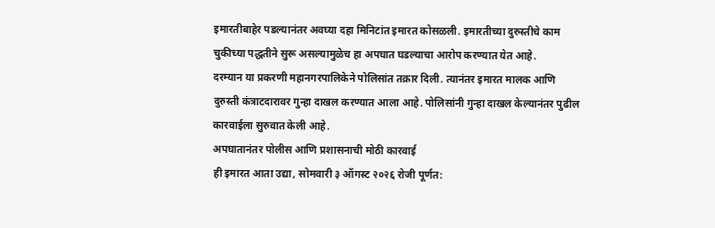इमारतीबाहेर पडल्यानंतर अवघ्या दहा मिनिटांत इमारत कोसळली. इमारतीच्या दुरुस्तीचे काम चुकीच्या पद्धतीने सुरू असल्यामुळेच हा अपघात घडल्याचा आरोप करण्यात येत आहे.
दरम्यान या प्रकरणी महानगरपालिकेने पोलिसांत तक्रार दिली. त्यानंतर इमारत मालक आणि दुरुस्ती कंत्राटदारावर गुन्हा दाखल करण्यात आला आहे. पोलिसांनी गुन्हा दाखल केल्यानंतर पुढील कारवाईला सुरुवात केली आहे.
अपघातानंतर पोलीस आणि प्रशासनाची मोठी कारवाई
ही इमारत आता उद्या, सोमवारी ३ ऑगस्ट २०२६ रोजी पूर्णत: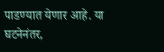पाडण्यात येणार आहे. या घटनेनंतर,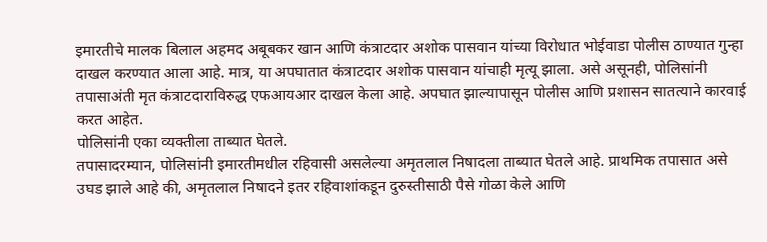इमारतीचे मालक बिलाल अहमद अबूबकर खान आणि कंत्राटदार अशोक पासवान यांच्या विरोधात भोईवाडा पोलीस ठाण्यात गुन्हा दाखल करण्यात आला आहे. मात्र, या अपघातात कंत्राटदार अशोक पासवान यांचाही मृत्यू झाला. असे असूनही, पोलिसांनी तपासाअंती मृत कंत्राटदाराविरुद्ध एफआयआर दाखल केला आहे. अपघात झाल्यापासून पोलीस आणि प्रशासन सातत्याने कारवाई करत आहेत.
पोलिसांनी एका व्यक्तीला ताब्यात घेतले.
तपासादरम्यान, पोलिसांनी इमारतीमधील रहिवासी असलेल्या अमृतलाल निषादला ताब्यात घेतले आहे. प्राथमिक तपासात असे उघड झाले आहे की, अमृतलाल निषादने इतर रहिवाशांकडून दुरुस्तीसाठी पैसे गोळा केले आणि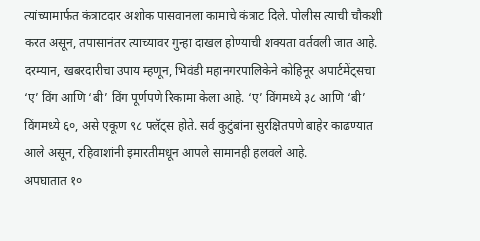त्यांच्यामार्फत कंत्राटदार अशोक पासवानला कामाचे कंत्राट दिले. पोलीस त्याची चौकशी करत असून, तपासानंतर त्याच्यावर गुन्हा दाखल होण्याची शक्यता वर्तवली जात आहे.
दरम्यान, खबरदारीचा उपाय म्हणून, भिवंडी महानगरपालिकेने कोहिनूर अपार्टमेंट्सचा ‘ए’ विंग आणि ‘बी’ विंग पूर्णपणे रिकामा केला आहे. ‘ए’ विंगमध्ये ३८ आणि ‘बी’ विंगमध्ये ६०, असे एकूण ९८ फ्लॅट्स होते. सर्व कुटुंबांना सुरक्षितपणे बाहेर काढण्यात आले असून, रहिवाशांनी इमारतीमधून आपले सामानही हलवले आहे.
अपघातात १०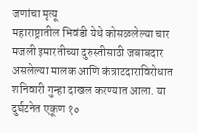जणांचा मृत्यू
महाराष्ट्रातील भिवंडी येथे कोसळलेल्या चार मजली इमारतीच्या दुरुस्तीसाठी जबाबदार असलेल्या मालक आणि कंत्राटदाराविरोधात शनिवारी गुन्हा दाखल करण्यात आला. या दुर्घटनेत एकूण १०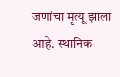जणांचा मृत्यू झाला आहे. स्थानिक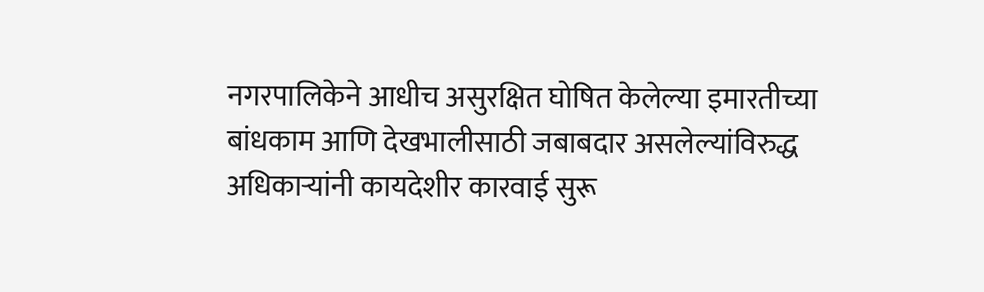नगरपालिकेने आधीच असुरक्षित घोषित केलेल्या इमारतीच्या बांधकाम आणि देखभालीसाठी जबाबदार असलेल्यांविरुद्ध अधिकाऱ्यांनी कायदेशीर कारवाई सुरू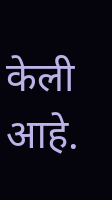केली आहे.